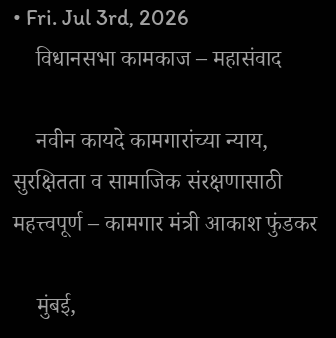• Fri. Jul 3rd, 2026
    विधानसभा कामकाज – महासंवाद

    नवीन कायदे कामगारांच्या न्याय, सुरक्षितता व सामाजिक संरक्षणासाठी महत्त्वपूर्ण – कामगार मंत्री आकाश फुंडकर

    मुंबई,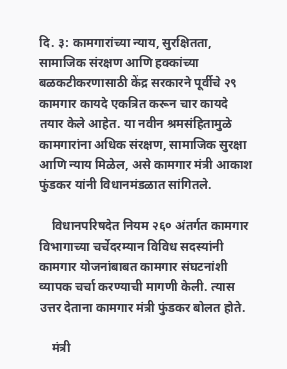दि. ३: कामगारांच्या न्याय, सुरक्षितता, सामाजिक संरक्षण आणि हक्कांच्या बळकटीकरणासाठी केंद्र सरकारने पूर्वीचे २९ कामगार कायदे एकत्रित करून चार कायदे तयार केले आहेत. या नवीन श्रमसंहितामुळे कामगारांना अधिक संरक्षण, सामाजिक सुरक्षा आणि न्याय मिळेल, असे कामगार मंत्री आकाश फुंडकर यांनी विधानमंडळात सांगितले.

    विधानपरिषदेत नियम २६० अंतर्गत कामगार विभागाच्या चर्चेदरम्यान विविध सदस्यांनी कामगार योजनांबाबत कामगार संघटनांशी व्यापक चर्चा करण्याची मागणी केली. त्यास उत्तर देताना कामगार मंत्री फुंडकर बोलत होते.

    मंत्री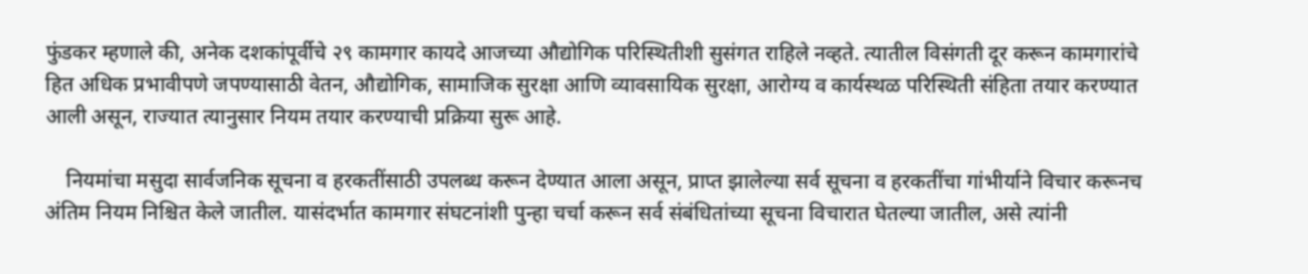फुंडकर म्हणाले की, अनेक दशकांपूर्वीचे २९ कामगार कायदे आजच्या औद्योगिक परिस्थितीशी सुसंगत राहिले नव्हते. त्यातील विसंगती दूर करून कामगारांचे हित अधिक प्रभावीपणे जपण्यासाठी वेतन, औद्योगिक, सामाजिक सुरक्षा आणि व्यावसायिक सुरक्षा, आरोग्य व कार्यस्थळ परिस्थिती संहिता तयार करण्यात आली असून, राज्यात त्यानुसार नियम तयार करण्याची प्रक्रिया सुरू आहे.

    नियमांचा मसुदा सार्वजनिक सूचना व हरकतींसाठी उपलब्ध करून देण्यात आला असून, प्राप्त झालेल्या सर्व सूचना व हरकतींचा गांभीर्याने विचार करूनच अंतिम नियम निश्चित केले जातील. यासंदर्भात कामगार संघटनांशी पुन्हा चर्चा करून सर्व संबंधितांच्या सूचना विचारात घेतल्या जातील, असे त्यांनी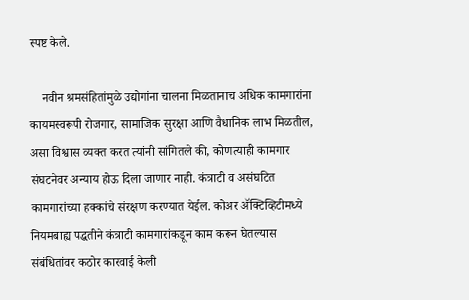स्पष्ट केले.

    नवीन श्रमसंहितांमुळे उद्योगांना चालना मिळतानाच अधिक कामगारांना कायमस्वरूपी रोजगार, सामाजिक सुरक्षा आणि वैधानिक लाभ मिळतील, असा विश्वास व्यक्त करत त्यांनी सांगितले की, कोणत्याही कामगार संघटनेवर अन्याय होऊ दिला जाणार नाही. कंत्राटी व असंघटित कामगारांच्या हक्कांचे संरक्षण करण्यात येईल. कोअर ॲक्टिव्हिटीमध्ये नियमबाह्य पद्धतीने कंत्राटी कामगारांकडून काम करून घेतल्यास संबंधितांवर कठोर कारवाई केली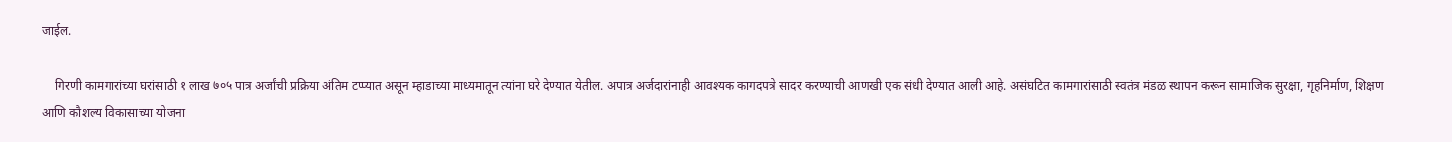जाईल.

    गिरणी कामगारांच्या घरांसाठी १ लाख ७०५ पात्र अर्जांची प्रक्रिया अंतिम टप्प्यात असून म्हाडाच्या माध्यमातून त्यांना घरे देण्यात येतील. अपात्र अर्जदारांनाही आवश्यक कागदपत्रे सादर करण्याची आणखी एक संधी देण्यात आली आहे. असंघटित कामगारांसाठी स्वतंत्र मंडळ स्थापन करून सामाजिक सुरक्षा, गृहनिर्माण, शिक्षण आणि कौशल्य विकासाच्या योजना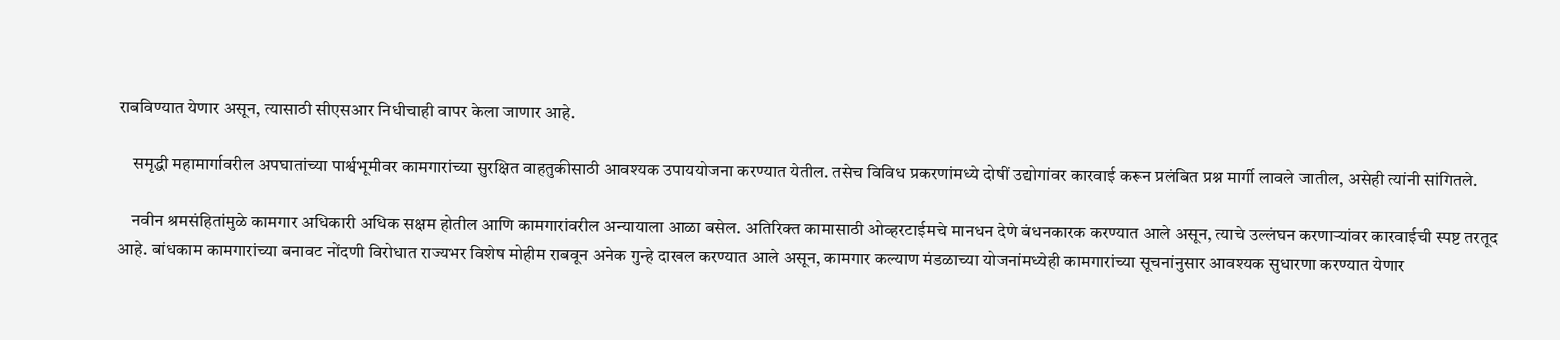राबविण्यात येणार असून, त्यासाठी सीएसआर निधीचाही वापर केला जाणार आहे.

    समृद्धी महामार्गावरील अपघातांच्या पार्श्वभूमीवर कामगारांच्या सुरक्षित वाहतुकीसाठी आवश्यक उपाययोजना करण्यात येतील. तसेच विविध प्रकरणांमध्ये दोषीं उद्योगांवर कारवाई करून प्रलंबित प्रश्न मार्गी लावले जातील, असेही त्यांनी सांगितले.

    नवीन श्रमसंहितांमुळे कामगार अधिकारी अधिक सक्षम होतील आणि कामगारांवरील अन्यायाला आळा बसेल. अतिरिक्त कामासाठी ओव्हरटाईमचे मानधन देणे बंधनकारक करण्यात आले असून, त्याचे उल्लंघन करणाऱ्यांवर कारवाईची स्पष्ट तरतूद आहे. बांधकाम कामगारांच्या बनावट नोंदणी विरोधात राज्यभर विशेष मोहीम राबवून अनेक गुन्हे दाखल करण्यात आले असून, कामगार कल्याण मंडळाच्या योजनांमध्येही कामगारांच्या सूचनांनुसार आवश्यक सुधारणा करण्यात येणार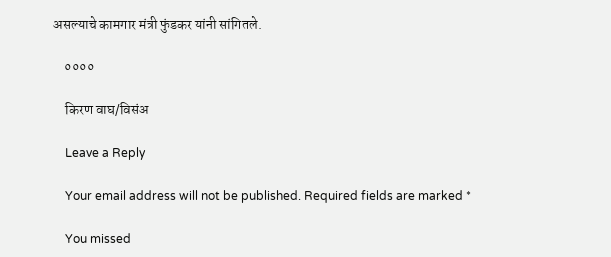असल्याचे कामगार मंत्री फुंडकर यांनी सांगितले.

    ००००

    किरण वाघ/विसंअ

    Leave a Reply

    Your email address will not be published. Required fields are marked *

    You missed